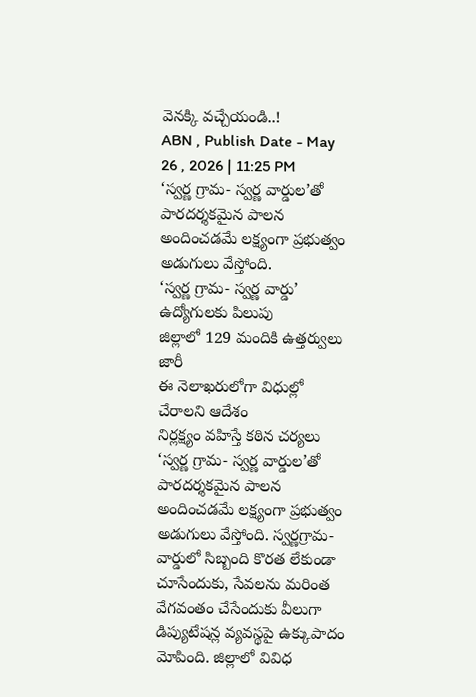వెనక్కి వచ్చేయండి..!
ABN , Publish Date - May 26 , 2026 | 11:25 PM
‘స్వర్ణ గ్రామ- స్వర్ణ వార్డుల’తో పారదర్శకమైన పాలన అందించడమే లక్ష్యంగా ప్రభుత్వం అడుగులు వేస్తోంది.
‘స్వర్ణ గ్రామ- స్వర్ణ వార్డు’ ఉద్యోగులకు పిలుపు
జిల్లాలో 129 మందికి ఉత్తర్వులు జారీ
ఈ నెలాఖరులోగా విధుల్లో చేరాలని ఆదేశం
నిర్లక్ష్యం వహిస్తే కఠిన చర్యలు
‘స్వర్ణ గ్రామ- స్వర్ణ వార్డుల’తో పారదర్శకమైన పాలన అందించడమే లక్ష్యంగా ప్రభుత్వం అడుగులు వేస్తోంది. స్వర్ణగ్రామ- వార్డులో సిబ్బంది కొరత లేకుండా చూసేందుకు, సేవలను మరింత వేగవంతం చేసేందుకు వీలుగా డిప్యుటేషన్ల వ్యవస్థపై ఉక్కుపాదం మోపింది. జిల్లాలో వివిధ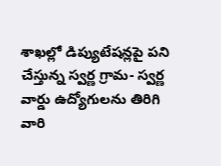శాఖల్లో డిప్యుటేషన్లపై పని చేస్తున్న స్వర్ణ గ్రామ- స్వర్ణ వార్డు ఉద్యోగులను తిరిగి వారి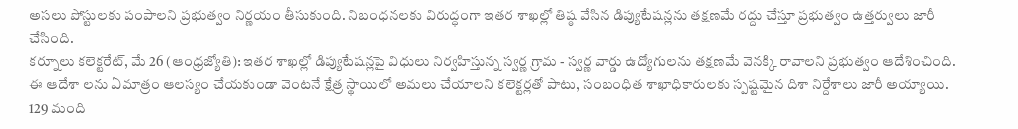అసలు పోస్టులకు పంపాలని ప్రభుత్వం నిర్ణయం తీసుకుంది. నిబంధనలకు విరుద్ధంగా ఇతర శాఖల్లో తిష్ఠ వేసిన డిప్యుటేషన్లను తక్షణమే రద్దు చేస్తూ ప్రభుత్వం ఉత్తర్వులు జారీ చేసింది.
కర్నూలు కలెక్టరేట్, మే 26 (ఆంధ్రజ్యోతి): ఇతర శాఖల్లో డిప్యుటేషన్లపై విధులు నిర్వహిస్తున్న స్వర్ణ గ్రామ - స్వర్ణ వార్డు ఉద్యోగులను తక్షణమే వెనక్కి రావాలని ప్రభుత్వం ఆదేశించింది. ఈ ఆదేశా లను ఏమాత్రం ఆలస్యం చేయకుండా వెంటనే క్షేత్ర స్థాయిలో అమలు చేయాలని కలెక్టర్లతో పాటు, సంబంధిత శాఖాధికారులకు స్పష్టమైన దిశా నిర్దేశాలు జారీ అయ్యాయి.
129 మంది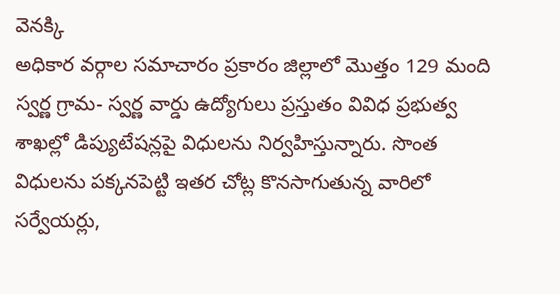వెనక్కి
అధికార వర్గాల సమాచారం ప్రకారం జిల్లాలో మొత్తం 129 మంది స్వర్ణ గ్రామ- స్వర్ణ వార్డు ఉద్యోగులు ప్రస్తుతం వివిధ ప్రభుత్వ శాఖల్లో డిప్యుటేషన్లపై విధులను నిర్వహిస్తున్నారు. సొంత విధులను పక్కనపెట్టి ఇతర చోట్ల కొనసాగుతున్న వారిలో సర్వేయర్లు,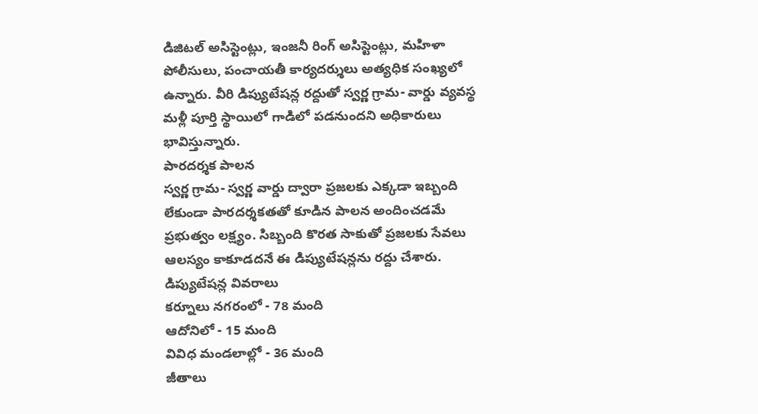డిజిటల్ అసిస్టెంట్లు, ఇంజనీ రింగ్ అసిస్టెంట్లు, మహిళా పోలీసులు, పంచాయతీ కార్యదర్శులు అత్యధిక సంఖ్యలో ఉన్నారు. వీరి డిప్యుటేషన్ల రద్దుతో స్వర్ణ గ్రామ- వార్డు వ్యవస్థ మళ్లీ పూర్తి స్థాయిలో గాడిలో పడనుందని అధికారులు భావిస్తున్నారు.
పారదర్శక పాలన
స్వర్ణ గ్రామ- స్వర్ణ వార్డు ద్వారా ప్రజలకు ఎక్కడా ఇబ్బంది లేకుండా పారదర్శకతతో కూడిన పాలన అందించడమే ప్రభుత్వం లక్ష్యం. సిబ్బంది కొరత సాకుతో ప్రజలకు సేవలు ఆలస్యం కాకూడదనే ఈ డిప్యుటేషన్లను రద్దు చేశారు.
డిప్యుటేషన్ల వివరాలు
కర్నూలు నగరంలో - 78 మంది
ఆదోనిలో - 15 మంది
వివిధ మండలాల్లో - 36 మంది
జీతాలు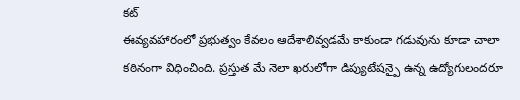కట్
ఈవ్యవహారంలో ప్రభుత్వం కేవలం ఆదేశాలివ్వడమే కాకుండా గడువును కూడా చాలా కఠినంగా విధించింది. ప్రస్తుత మే నెలా ఖరులోగా డిప్యుటేషన్పై ఉన్న ఉద్యోగులందరూ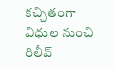కచ్చితంగా విధుల నుంచి రిలీవ్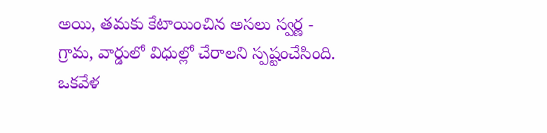అయి, తమకు కేటాయించిన అసలు స్వర్ణ - గ్రామ, వార్డులో విధుల్లో చేరాలని స్పష్టంచేసింది. ఒకవేళ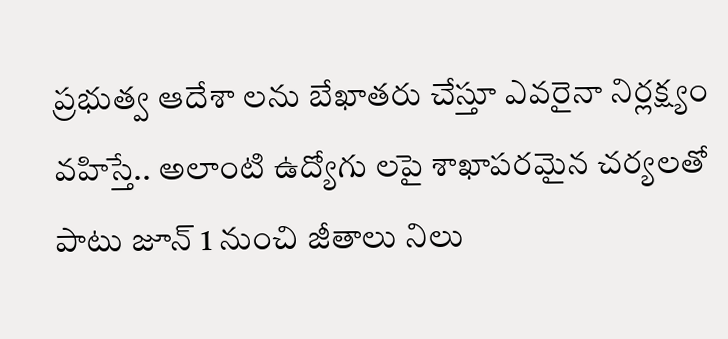ప్రభుత్వ ఆదేశా లను బేఖాతరు చేస్తూ ఎవరైనా నిర్లక్ష్యం వహిస్తే.. అలాంటి ఉద్యోగు లపై శాఖాపరమైన చర్యలతో పాటు జూన్ 1 నుంచి జీతాలు నిలు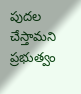పుదల చేస్తామని ప్రభుత్వం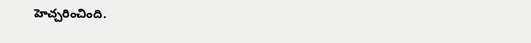హెచ్చరించింది.